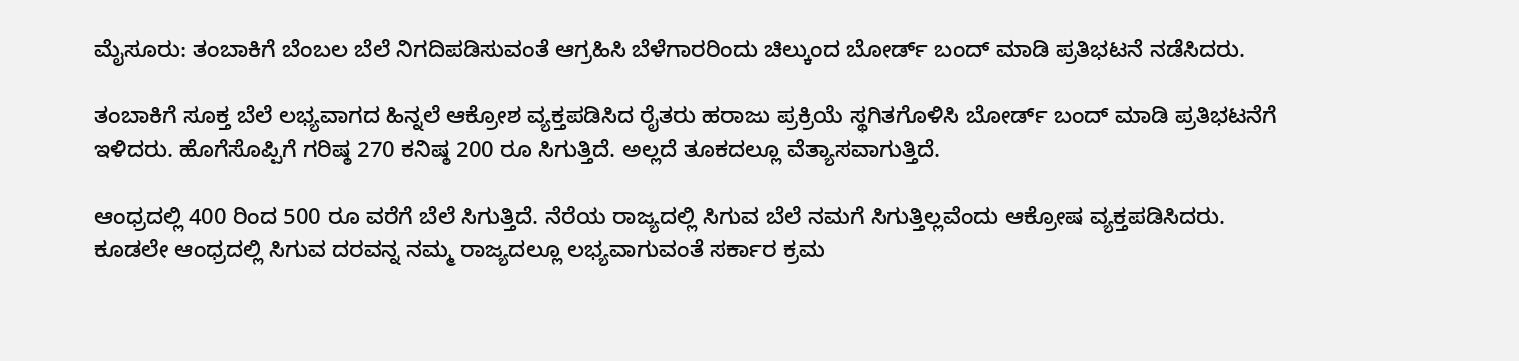ಮೈಸೂರು: ತಂಬಾಕಿಗೆ ಬೆಂಬಲ ಬೆಲೆ ನಿಗದಿಪಡಿಸುವಂತೆ ಆಗ್ರಹಿಸಿ ಬೆಳೆಗಾರರಿಂದು ಚಿಲ್ಕುಂದ ಬೋರ್ಡ್ ಬಂದ್ ಮಾಡಿ ಪ್ರತಿಭಟನೆ ನಡೆಸಿದರು.

ತಂಬಾಕಿಗೆ ಸೂಕ್ತ ಬೆಲೆ ಲಭ್ಯವಾಗದ ಹಿನ್ನಲೆ ಆಕ್ರೋಶ ವ್ಯಕ್ತಪಡಿಸಿದ ರೈತರು ಹರಾಜು ಪ್ರಕ್ರಿಯೆ ಸ್ಥಗಿತಗೊಳಿಸಿ ಬೋರ್ಡ್ ಬಂದ್ ಮಾಡಿ ಪ್ರತಿಭಟನೆಗೆ ಇಳಿದರು. ಹೊಗೆಸೊಪ್ಪಿಗೆ ಗರಿಷ್ಠ 270 ಕನಿಷ್ಠ 200 ರೂ ಸಿಗುತ್ತಿದೆ. ಅಲ್ಲದೆ ತೂಕದಲ್ಲೂ ವೆತ್ಯಾಸವಾಗುತ್ತಿದೆ.

ಆಂಧ್ರದಲ್ಲಿ 400 ರಿಂದ 500 ರೂ ವರೆಗೆ ಬೆಲೆ ಸಿಗುತ್ತಿದೆ. ನೆರೆಯ ರಾಜ್ಯದಲ್ಲಿ ಸಿಗುವ ಬೆಲೆ ನಮಗೆ ಸಿಗುತ್ತಿಲ್ಲವೆಂದು ಆಕ್ರೋಷ ವ್ಯಕ್ತಪಡಿಸಿದರು. ಕೂಡಲೇ ಆಂಧ್ರದಲ್ಲಿ ಸಿಗುವ ದರವನ್ನ ನಮ್ಮ ರಾಜ್ಯದಲ್ಲೂ ಲಭ್ಯವಾಗುವಂತೆ ಸರ್ಕಾರ ಕ್ರಮ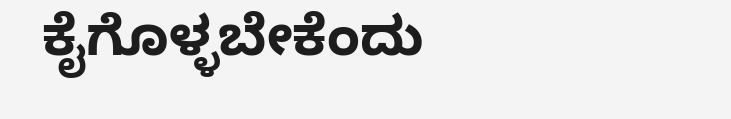ಕೈಗೊಳ್ಳಬೇಕೆಂದು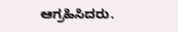ಆಗ್ರಹಿಸಿದರು.